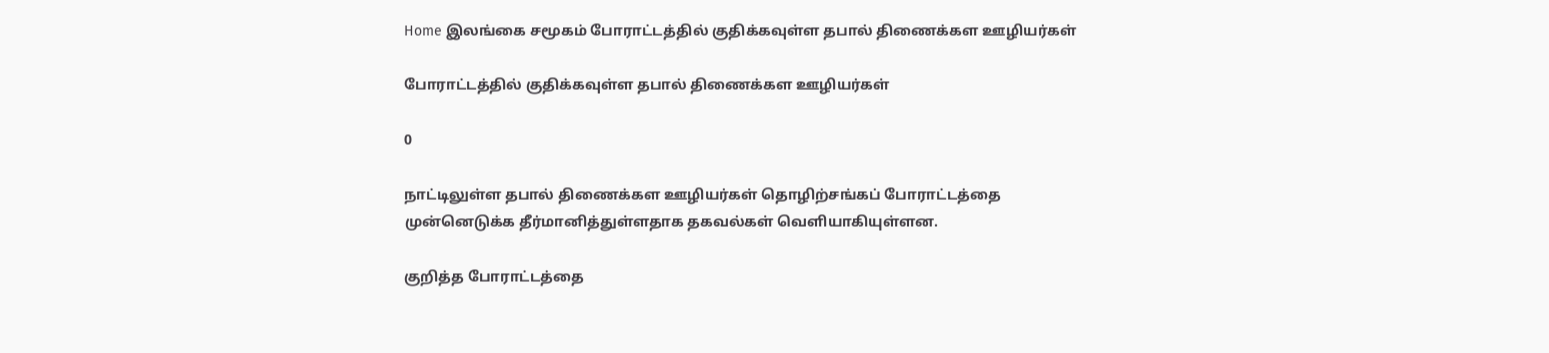Home இலங்கை சமூகம் போராட்டத்தில் குதிக்கவுள்ள தபால் திணைக்கள ஊழியர்கள்

போராட்டத்தில் குதிக்கவுள்ள தபால் திணைக்கள ஊழியர்கள்

0

நாட்டிலுள்ள தபால் திணைக்கள ஊழியர்கள் தொழிற்சங்கப் போராட்டத்தை முன்னெடுக்க தீர்மானித்துள்ளதாக தகவல்கள் வெளியாகியுள்ளன.

குறித்த போராட்டத்தை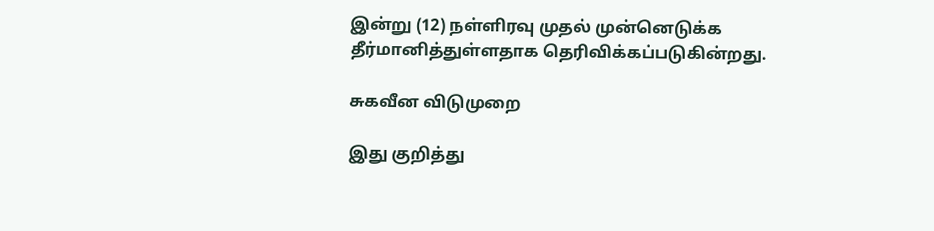இன்று (12) நள்ளிரவு முதல் முன்னெடுக்க தீர்மானித்துள்ளதாக தெரிவிக்கப்படுகின்றது.

சுகவீன விடுமுறை

இது குறித்து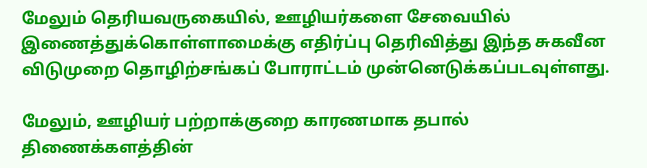மேலும் தெரியவருகையில், ஊழியர்களை சேவையில் இணைத்துக்கொள்ளாமைக்கு எதிர்ப்பு தெரிவித்து இந்த சுகவீன விடுமுறை தொழிற்சங்கப் போராட்டம் முன்னெடுக்கப்படவுள்ளது.

மேலும், ஊழியர் பற்றாக்குறை காரணமாக தபால் திணைக்களத்தின்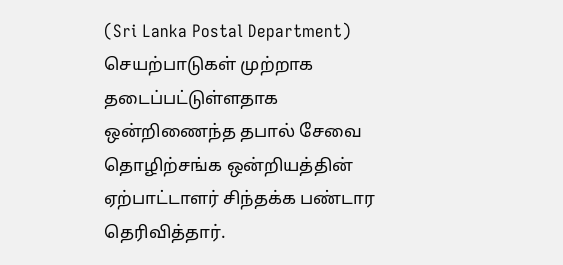(Sri Lanka Postal Department) செயற்பாடுகள் முற்றாக தடைப்பட்டுள்ளதாக ஒன்றிணைந்த தபால் சேவை தொழிற்சங்க ஒன்றியத்தின் ஏற்பாட்டாளர் சிந்தக்க பண்டார தெரிவித்தார்.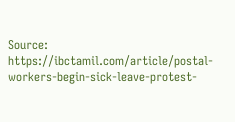Source: https://ibctamil.com/article/postal-workers-begin-sick-leave-protest-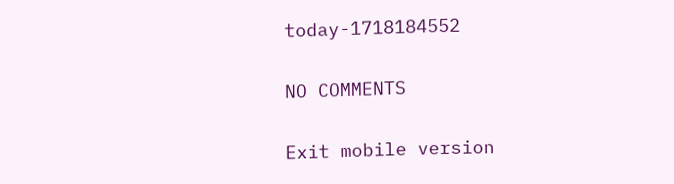today-1718184552

NO COMMENTS

Exit mobile version